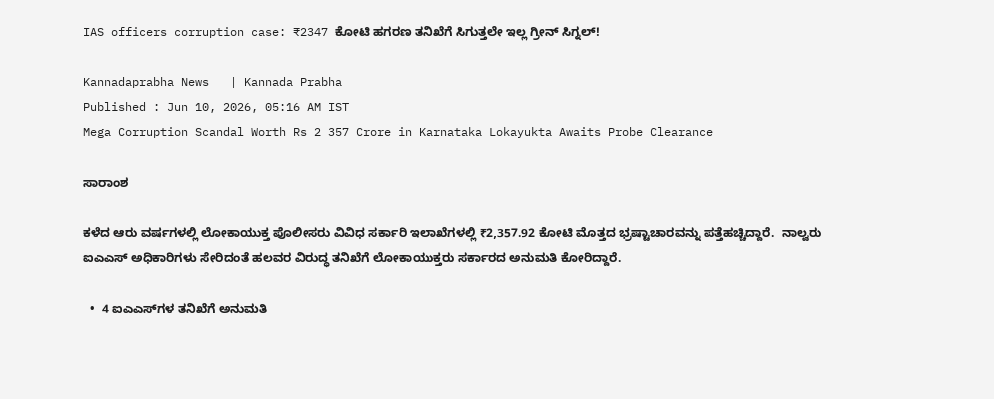IAS officers corruption case: ₹2347 ಕೋಟಿ ಹಗರಣ ತನಿಖೆಗೆ ಸಿಗುತ್ತಲೇ ಇಲ್ಲ ಗ್ರೀನ್‌ ಸಿಗ್ನಲ್‌!

Kannadaprabha News   | Kannada Prabha
Published : Jun 10, 2026, 05:16 AM IST
Mega Corruption Scandal Worth Rs 2 357 Crore in Karnataka Lokayukta Awaits Probe Clearance

ಸಾರಾಂಶ

ಕಳೆದ ಆರು ವರ್ಷಗಳಲ್ಲಿ ಲೋಕಾಯುಕ್ತ ಪೊಲೀಸರು ವಿವಿಧ ಸರ್ಕಾರಿ ಇಲಾಖೆಗಳಲ್ಲಿ ₹2,357.92 ಕೋಟಿ ಮೊತ್ತದ ಭ್ರಷ್ಟಾಚಾರವನ್ನು ಪತ್ತೆಹಚ್ಚಿದ್ದಾರೆ.  ನಾಲ್ವರು ಐಎಎಸ್ ಅಧಿಕಾರಿಗಳು ಸೇರಿದಂತೆ ಹಲವರ ವಿರುದ್ಧ ತನಿಖೆಗೆ ಲೋಕಾಯುಕ್ತರು ಸರ್ಕಾರದ ಅನುಮತಿ ಕೋರಿದ್ದಾರೆ.

  •  4 ಐಎಎಸ್‌ಗಳ ತನಿಖೆಗೆ ಅನುಮತಿ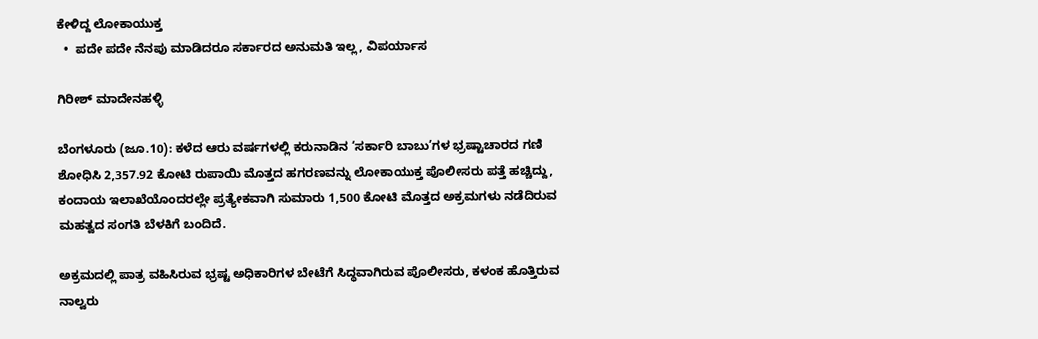ಕೇಳಿದ್ದ ಲೋಕಾಯುಕ್ತ
  •  ಪದೇ ಪದೇ ನೆನಪು ಮಾಡಿದರೂ ಸರ್ಕಾರದ ಅನುಮತಿ ಇಲ್ಲ, ವಿಪರ್ಯಾಸ

ಗಿರೀಶ್ ಮಾದೇನಹಳ್ಳಿ

ಬೆಂಗಳೂರು (ಜೂ.10): ಕಳೆದ ಆರು ವರ್ಷಗಳಲ್ಲಿ ಕರುನಾಡಿನ ‘ಸರ್ಕಾರಿ ಬಾಬು’ಗಳ ಭ್ರಷ್ಟಾಚಾರದ ಗಣಿ ಶೋಧಿಸಿ 2,357.92 ಕೋಟಿ ರುಪಾಯಿ ಮೊತ್ತದ ಹಗರಣವನ್ನು ಲೋಕಾಯುಕ್ತ ಪೊಲೀಸರು ಪತ್ತೆ ಹಚ್ಚಿದ್ದು, ಕಂದಾಯ ಇಲಾಖೆಯೊಂದರಲ್ಲೇ ಪ್ರತ್ಯೇಕವಾಗಿ ಸುಮಾರು 1,500 ಕೋಟಿ ಮೊತ್ತದ ಅಕ್ರಮಗಳು ನಡೆದಿರುವ ಮಹತ್ವದ ಸಂಗತಿ ಬೆಳಕಿಗೆ ಬಂದಿದೆ.

ಅಕ್ರಮದಲ್ಲಿ ಪಾತ್ರ ವಹಿಸಿರುವ ಭ್ರಷ್ಟ ಅಧಿಕಾರಿಗಳ ಬೇಟೆಗೆ ಸಿದ್ಧವಾಗಿರುವ ಪೊಲೀಸರು, ಕಳಂಕ ಹೊತ್ತಿರುವ ನಾಲ್ವರು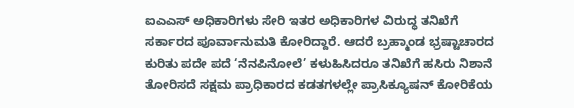ಐಎಎಸ್ ಅಧಿಕಾರಿಗಳು ಸೇರಿ ಇತರ ಅಧಿಕಾರಿಗಳ ವಿರುದ್ಧ ತನಿಖೆಗೆ ಸರ್ಕಾರದ ಪೂರ್ವಾನುಮತಿ ಕೋರಿದ್ದಾರೆ. ಆದರೆ ಬ್ರಹ್ಮಾಂಡ ಭ್ರಷ್ಟಾಚಾರದ ಕುರಿತು ಪದೇ ಪದೆ ‘ನೆನಪಿನೋಲೆ’ ಕಳುಹಿಸಿದರೂ ತನಿಖೆಗೆ ಹಸಿರು ನಿಶಾನೆ ತೋರಿಸದೆ ಸಕ್ಷಮ ಪ್ರಾಧಿಕಾರದ ಕಡತಗಳಲ್ಲೇ ಪ್ರಾಸಿಕ್ಯೂಷನ್ ಕೋರಿಕೆಯ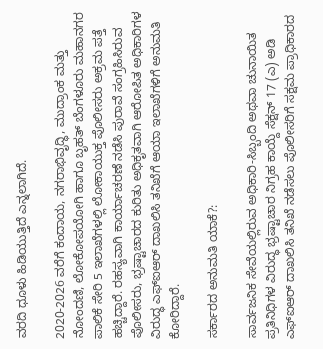ವರದಿ ಧೂಳು ಹಿಡಿಯುತ್ತಿದೆ ಎನ್ನಲಾಗಿದೆ.

2020-2026 ವರೆಗೆ ಕಂದಾಯ, ನಗರಾಭಿವೃದ್ಧಿ, ಮುದ್ರಾಂಕ ಮತ್ತು ನೋಂದಣಿ, ಲೋಕೋಪಯೋಗಿ ಹಾಗೂ ಬೃಹತ್ ಬೆಂಗಳೂರು ಮಹಾನಗರ ಪಾಲಿಕೆ ಸೇರಿ 5 ಇಲಾಖೆಗಳಲ್ಲಿ ಲೋಕಾಯುಕ್ತ ಪೊಲೀಸರು ಅಕ್ರಮ ಪತ್ತೆ ಹಚ್ಚಿದ್ದಾರೆ. ರಹಸ್ಯವಾಗಿ ಕಾರ್ಯಾಚರಣೆ ನಡೆಸಿ ಪುರಾವೆ ಸಂಗ್ರಹಿಸಿರುವ ಪೊಲೀಸರು, ಭ್ರಷ್ಟಾಚಾರದ ಕುರಿತು ಅಧಿಕೃತವಾಗಿ ಆರೋಪಿತ ಅಧಿಕಾರಿಗಳ ವಿರುದ್ಧ ಎಫ್‌ಐಆರ್ ದಾಖಲಿಸಿ ತನಿಖೆಗೆ ಆಯಾ ಇಲಾಖೆಗಳಿಗೆ ಅನುಮತಿ ಕೋರಿದ್ದಾರೆ.

ಸರ್ಕಾರದ ಅನುಮತಿ ಯಾಕೆ?:

ಸಾರ್ವಜನಿಕ ಸೇವೆಯಲ್ಲಿರುವ ಅಧಿಕಾರಿ-ಸಿಬ್ಬಂದಿ ಅಥವಾ ಚುನಾಯಿತ ಪ್ರತಿನಿಧಿಗಳ ವಿರುದ್ಧ ಭ್ರಷ್ಟಾಚಾರ ನಿಗ್ರಹ ಕಾಯ್ದೆ ಸೆಕ್ಷನ್‌ 17 (ಎ) ಅಡಿ ಎಫ್‌ಐಆರ್ ದಾಖಲಿಸಿ ತನಿಖೆ ನಡೆಸಲು ಪೊಲೀಸರಿಗೆ ಸಕ್ಷಮ ಪ್ರಾಧಿಕಾರದ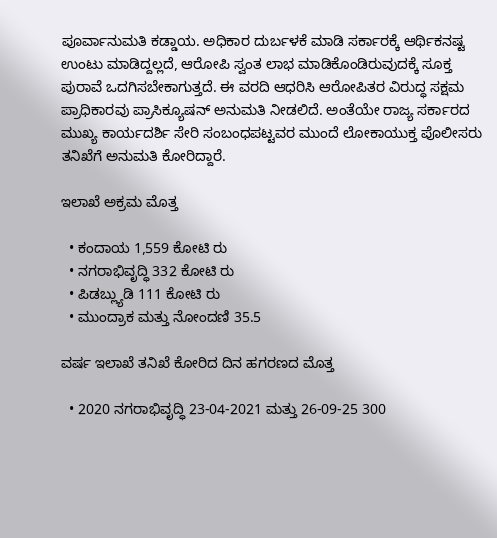ಪೂರ್ವಾನುಮತಿ ಕಡ್ಡಾಯ. ಅಧಿಕಾರ ದುರ್ಬಳಕೆ ಮಾಡಿ ಸರ್ಕಾರಕ್ಕೆ ಆರ್ಥಿಕನಷ್ಟ ಉಂಟು ಮಾಡಿದ್ದಲ್ಲದೆ, ಆರೋಪಿ ಸ್ವಂತ ಲಾಭ ಮಾಡಿಕೊಂಡಿರುವುದಕ್ಕೆ ಸೂಕ್ತ ಪುರಾವೆ ಒದಗಿಸಬೇಕಾಗುತ್ತದೆ. ಈ ವರದಿ ಆಧರಿಸಿ ಆರೋಪಿತರ ವಿರುದ್ಧ ಸಕ್ಷಮ ಪ್ರಾಧಿಕಾರವು ಪ್ರಾಸಿಕ್ಯೂಷನ್ ಅನುಮತಿ ನೀಡಲಿದೆ. ಅಂತೆಯೇ ರಾಜ್ಯ ಸರ್ಕಾರದ ಮುಖ್ಯ ಕಾರ್ಯದರ್ಶಿ ಸೇರಿ ಸಂಬಂಧಪಟ್ಟವರ ಮುಂದೆ ಲೋಕಾಯುಕ್ತ ಪೊಲೀಸರು ತನಿಖೆಗೆ ಅನುಮತಿ ಕೋರಿದ್ದಾರೆ.

ಇಲಾಖೆ ಅಕ್ರಮ ಮೊತ್ತ

  • ಕಂದಾಯ 1,559 ಕೋಟಿ ರು
  • ನಗರಾಭಿವೃದ್ಧಿ 332 ಕೋಟಿ ರು
  • ಪಿಡಬ್ಲ್ಯುಡಿ 111 ಕೋಟಿ ರು
  • ಮುಂದ್ರಾಕ ಮತ್ತು ನೋಂದಣಿ 35.5

ವರ್ಷ ಇಲಾಖೆ ತನಿಖೆ ಕೋರಿದ ದಿನ ಹಗರಣದ ಮೊತ್ತ

  • 2020 ನಗರಾಭಿವೃದ್ಧಿ 23-04-2021 ಮತ್ತು 26-09-25 300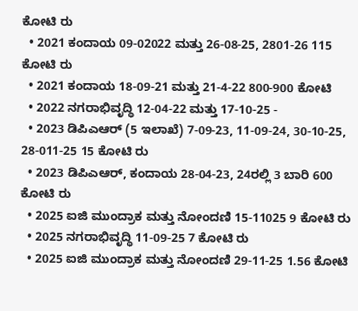ಕೋಟಿ ರು
  • 2021 ಕಂದಾಯ 09-02022 ಮತ್ತು 26-08-25, 2801-26 115 ಕೋಟಿ ರು
  • 2021 ಕಂದಾಯ 18-09-21 ಮತ್ತು 21-4-22 800-900 ಕೋಟಿ
  • 2022 ನಗರಾಭಿವೃದ್ಧಿ 12-04-22 ಮತ್ತು 17-10-25 -
  • 2023 ಡಿಪಿಎಆರ್‌ (5 ಇಲಾಖೆ) 7-09-23, 11-09-24, 30-10-25, 28-011-25 15 ಕೋಟಿ ರು
  • 2023 ಡಿಪಿಎಆರ್‌, ಕಂದಾಯ 28-04-23, 24ರಲ್ಲಿ 3 ಬಾರಿ 600 ಕೋಟಿ ರು
  • 2025 ಐಜಿ ಮುಂದ್ರಾಕ ಮತ್ತು ನೋಂದಣಿ 15-11025 9 ಕೋಟಿ ರು
  • 2025 ನಗರಾಭಿವೃದ್ಧಿ 11-09-25 7 ಕೋಟಿ ರು
  • 2025 ಐಜಿ ಮುಂದ್ರಾಕ ಮತ್ತು ನೋಂದಣಿ 29-11-25 1.56 ಕೋಟಿ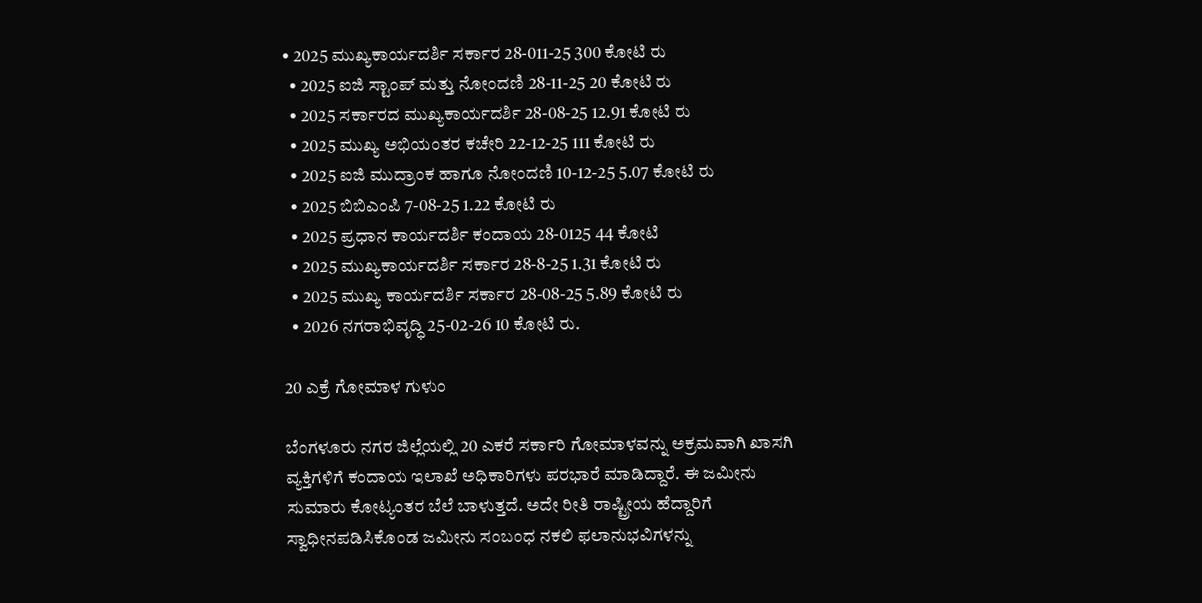• 2025 ಮುಖ್ಯಕಾರ್ಯದರ್ಶಿ ಸರ್ಕಾರ 28-011-25 300 ಕೋಟಿ ರು
  • 2025 ಐಜಿ ಸ್ಟಾಂಪ್ ಮತ್ತು ನೋಂದಣಿ 28-11-25 20 ಕೋಟಿ ರು
  • 2025 ಸರ್ಕಾರದ ಮುಖ್ಯಕಾರ್ಯದರ್ಶಿ 28-08-25 12.91 ಕೋಟಿ ರು
  • 2025 ಮುಖ್ಯ ಅಭಿಯಂತರ ಕಚೇರಿ 22-12-25 111 ಕೋಟಿ ರು
  • 2025 ಐಜಿ ಮುದ್ರಾಂಕ ಹಾಗೂ ನೋಂದಣಿ 10-12-25 5.07 ಕೋಟಿ ರು
  • 2025 ಬಿಬಿಎಂಪಿ 7-08-25 1.22 ಕೋಟಿ ರು
  • 2025 ಪ್ರಧಾನ ಕಾರ್ಯದರ್ಶಿ ಕಂದಾಯ 28-0125 44 ಕೋಟಿ
  • 2025 ಮುಖ್ಯಕಾರ್ಯದರ್ಶಿ ಸರ್ಕಾರ 28-8-25 1.31 ಕೋಟಿ ರು
  • 2025 ಮುಖ್ಯ ಕಾರ್ಯದರ್ಶಿ ಸರ್ಕಾರ 28-08-25 5.89 ಕೋಟಿ ರು
  • 2026 ನಗರಾಭಿವೃದ್ಧಿ 25-02-26 10 ಕೋಟಿ ರು.

20 ಎಕ್ರೆ ಗೋಮಾಳ ಗುಳುಂ

ಬೆಂಗಳೂರು ನಗರ ಜಿಲ್ಲೆಯಲ್ಲಿ 20 ಎಕರೆ ಸರ್ಕಾರಿ ಗೋಮಾಳವನ್ನು ಅಕ್ರಮವಾಗಿ ಖಾಸಗಿ ವ್ಯಕ್ತಿಗಳಿಗೆ ಕಂದಾಯ ಇಲಾಖೆ ಅಧಿಕಾರಿಗಳು ಪರಭಾರೆ ಮಾಡಿದ್ದಾರೆ. ಈ ಜಮೀನು ಸುಮಾರು ಕೋಟ್ಯಂತರ ಬೆಲೆ ಬಾಳುತ್ತದೆ. ಅದೇ ರೀತಿ ರಾಷ್ಟ್ರೀಯ ಹೆದ್ದಾರಿಗೆ ಸ್ವಾಧೀನಪಡಿಸಿಕೊಂಡ ಜಮೀನು ಸಂಬಂಧ ನಕಲಿ ಫಲಾನುಭವಿಗಳನ್ನು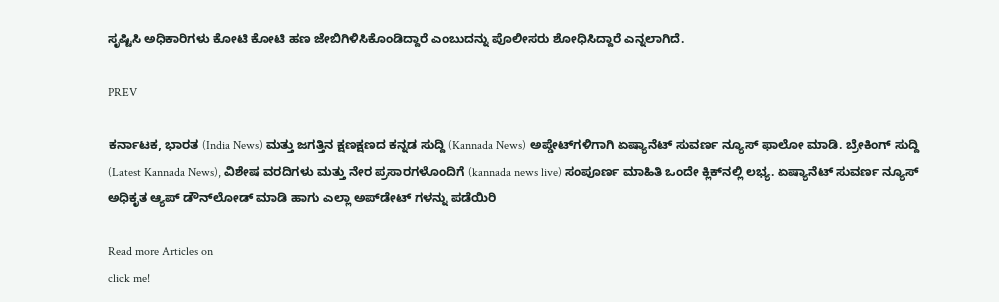ಸೃಷ್ಟಿಸಿ ಅಧಿಕಾರಿಗಳು ಕೋಟಿ ಕೋಟಿ ಹಣ ಜೇಬಿಗಿಳಿಸಿಕೊಂಡಿದ್ದಾರೆ ಎಂಬುದನ್ನು ಪೊಲೀಸರು ಶೋಧಿಸಿದ್ದಾರೆ ಎನ್ನಲಾಗಿದೆ.

PREV

ಕರ್ನಾಟಕ, ಭಾರತ (India News) ಮತ್ತು ಜಗತ್ತಿನ ಕ್ಷಣಕ್ಷಣದ ಕನ್ನಡ ಸುದ್ದಿ (Kannada News) ಅಪ್ಡೇಟ್‌ಗಳಿಗಾಗಿ ಏಷ್ಯಾನೆಟ್ ಸುವರ್ಣ ನ್ಯೂಸ್‌ ಫಾಲೋ ಮಾಡಿ. ಬ್ರೇಕಿಂಗ್ ಸುದ್ದಿ (Latest Kannada News), ವಿಶೇಷ ವರದಿಗಳು ಮತ್ತು ನೇರ ಪ್ರಸಾರಗಳೊಂದಿಗೆ (kannada news live) ಸಂಪೂರ್ಣ ಮಾಹಿತಿ ಒಂದೇ ಕ್ಲಿಕ್‌ನಲ್ಲಿ ಲಭ್ಯ. ಏಷ್ಯಾನೆಟ್ ಸುವರ್ಣ ನ್ಯೂಸ್ ಅಧಿಕೃತ ಆ್ಯಪ್ ಡೌನ್‌ಲೋಡ್ ಮಾಡಿ ಹಾಗು ಎಲ್ಲಾ ಅಪ್‌ಡೇಟ್ ಗಳನ್ನು ಪಡೆಯಿರಿ

Read more Articles on
click me!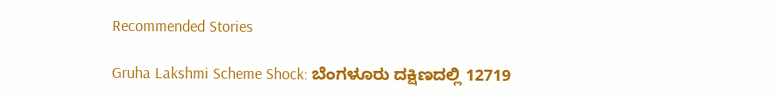Recommended Stories

Gruha Lakshmi Scheme Shock: ಬೆಂಗಳೂರು ದಕ್ಷಿಣದಲ್ಲಿ 12719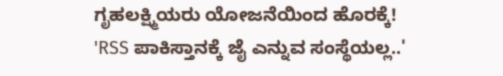ಗೃಹಲಕ್ಷ್ಮಿಯರು ಯೋಜನೆಯಿಂದ ಹೊರಕ್ಕೆ!
'RSS ಪಾಕಿಸ್ತಾನಕ್ಕೆ ಜೈ ಎನ್ನುವ ಸಂಸ್ಥೆಯಲ್ಲ..'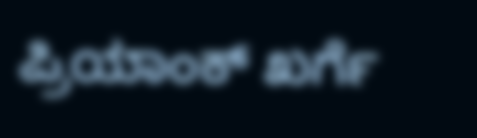ಪ್ರಿಯಾಂಕ್ ಖರ್ಗೆ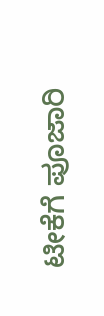ಟೀಕೆಗೆ ಪೂಜಾರಿ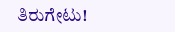ತಿರುಗೇಟು!